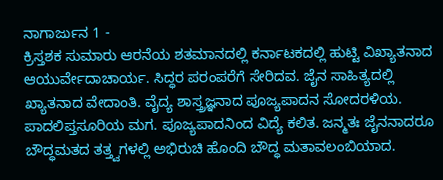ನಾಗಾರ್ಜುನ 1 -
ಕ್ರಿಸ್ತಶಕ ಸುಮಾರು ಆರನೆಯ ಶತಮಾನದಲ್ಲಿ ಕರ್ನಾಟಕದಲ್ಲಿ ಹುಟ್ಟಿ ವಿಖ್ಯಾತನಾದ ಆಯುರ್ವೇದಾಚಾರ್ಯ. ಸಿದ್ಧರ ಪರಂಪರೆಗೆ ಸೇರಿದವ. ಜೈನ ಸಾಹಿತ್ಯದಲ್ಲಿ ಖ್ಯಾತನಾದ ವೇದಾಂತಿ. ವೈದ್ಯ ಶಾಸ್ತ್ರಜ್ಞನಾದ ಪೂಜ್ಯಪಾದನ ಸೋದರಳಿಯ. ಪಾದಲಿಪ್ತಸೂರಿಯ ಮಗ. ಪೂಜ್ಯಪಾದನಿಂದ ವಿದ್ಯೆ ಕಲಿತ. ಜನ್ಮತಃ ಜೈನನಾದರೂ ಬೌದ್ಧಮತದ ತತ್ತ್ವಗಳಲ್ಲಿ ಅಭಿರುಚಿ ಹೊಂದಿ ಬೌದ್ಧ ಮತಾವಲಂಬಿಯಾದ.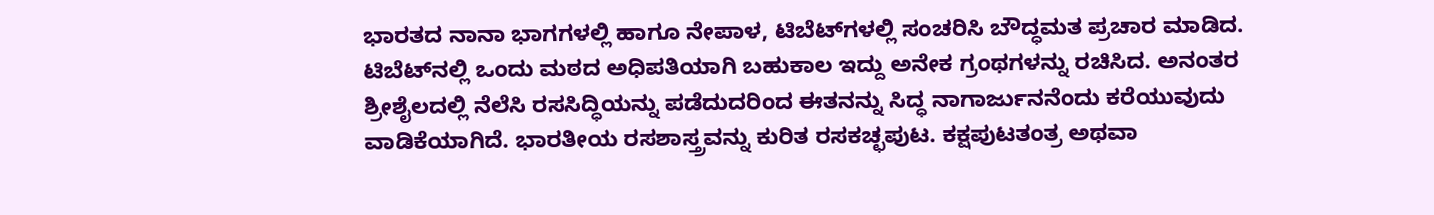ಭಾರತದ ನಾನಾ ಭಾಗಗಳಲ್ಲಿ ಹಾಗೂ ನೇಪಾಳ, ಟಿಬೆಟ್‍ಗಳಲ್ಲಿ ಸಂಚರಿಸಿ ಬೌದ್ಧಮತ ಪ್ರಚಾರ ಮಾಡಿದ. ಟಿಬೆಟ್‍ನಲ್ಲಿ ಒಂದು ಮಠದ ಅಧಿಪತಿಯಾಗಿ ಬಹುಕಾಲ ಇದ್ದು ಅನೇಕ ಗ್ರಂಥಗಳನ್ನು ರಚಿಸಿದ. ಅನಂತರ ಶ್ರೀಶೈಲದಲ್ಲಿ ನೆಲೆಸಿ ರಸಸಿದ್ಧಿಯನ್ನು ಪಡೆದುದರಿಂದ ಈತನನ್ನು ಸಿದ್ಧ ನಾಗಾರ್ಜುನನೆಂದು ಕರೆಯುವುದು ವಾಡಿಕೆಯಾಗಿದೆ. ಭಾರತೀಯ ರಸಶಾಸ್ತ್ರವನ್ನು ಕುರಿತ ರಸಕಚ್ಛಪುಟ. ಕಕ್ಷಪುಟತಂತ್ರ ಅಥವಾ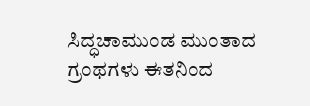ಸಿದ್ಧಚಾಮುಂಡ ಮುಂತಾದ ಗ್ರಂಥಗಳು ಈತನಿಂದ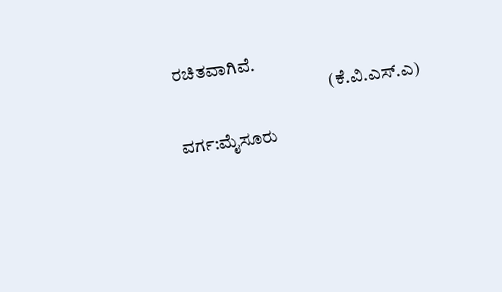ರಚಿತವಾಗಿವೆ.
                                            (ಕೆ.ವಿ.ಎಸ್.ಎ)

ವರ್ಗ:ಮೈಸೂರು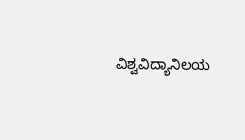ವಿಶ್ವವಿದ್ಯಾನಿಲಯ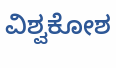ವಿಶ್ವಕೋಶ